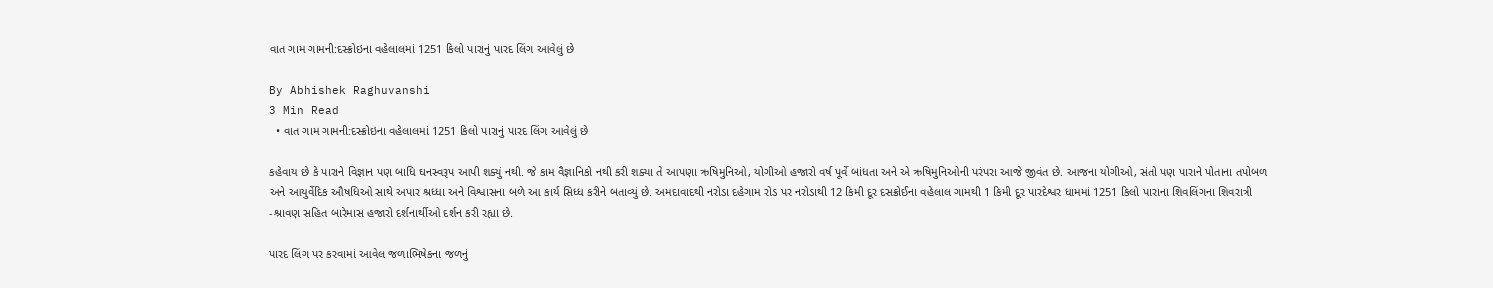વાત ગામ ગામની:દસ્ક્રોઇના વહેલાલમાં 1251 કિલો પારાનું પારદ લિંગ આવેલું છે

By Abhishek Raghuvanshi
3 Min Read
  • વાત ગામ ગામની:દસ્ક્રોઇના વહેલાલમાં 1251 કિલો પારાનું પારદ લિંગ આવેલું છે

કહેવાય છે કે પારાને વિજ્ઞાન પણ બાધિ ઘનસ્વરૂપ આપી શક્યું નથી. જે કામ વૈજ્ઞાનિકો નથી કરી શક્યા તે આપણા ઋષિમુનિઓ, યોગીઓ હજારો વર્ષ પૂર્વે બાંધતા અને એ ઋષિમુનિઓની પરંપરા આજે જીવંત છે. આજના યોગીઓ, સંતો પણ પારાને પોતાના તપોબળ અને આયુર્વેદિક ઔષધિઓ સાથે અપાર શ્રધ્ધા અને વિશ્વાસના બળે આ કાર્ય સિધ્ધ કરીને બતાવ્યું છે. અમદાવાદથી નરોડા દહેગામ રોડ પર નરોડાથી 12 કિમી દૂર દસક્રોઈના વહેલાલ ગામથી 1 કિમી દૂર પારદેશ્વર ધામમાં 1251 કિલો પારાના શિવલિંગના શિવરાત્રી -શ્રાવણ સહિત બારેમાસ હજારો દર્શનાર્થીઓ દર્શન કરી રહ્યા છે.

પારદ લિંગ પર કરવામાં આવેલ જળાભિષેકના જળનું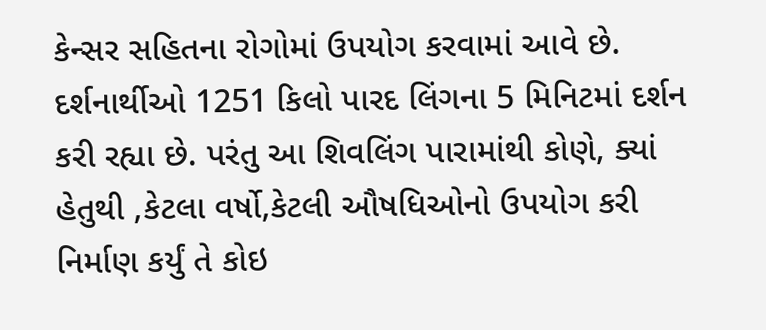કેન્સર સહિતના રોગોમાં ઉપયોગ કરવામાં આવે છે. દર્શનાર્થીઓ 1251 કિલો પારદ લિંગના 5 મિનિટમાં દર્શન કરી રહ્યા છે. પરંતુ આ શિવલિંગ પારામાંથી કોણે, ક્યાં હેતુથી ,કેટલા વર્ષો,કેટલી ઔષધિઓનો ઉપયોગ કરી નિર્માણ કર્યું તે કોઇ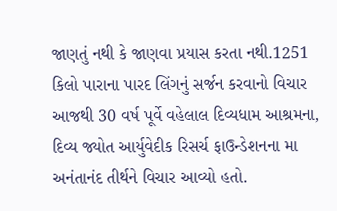જાણતું નથી કે જાણવા પ્રયાસ કરતા નથી.1251 કિલો પારાના પારદ લિંગનું સર્જન કરવાનો વિચાર આજથી 30 વર્ષ પૂર્વે વહેલાલ દિવ્યધામ આશ્રમના, દિવ્ય જ્યોત આર્યુવેદીક રિસર્ચ ફાઉન્ડેશનના મા અનંતાનંદ તીર્થને વિચાર આવ્યો હતો.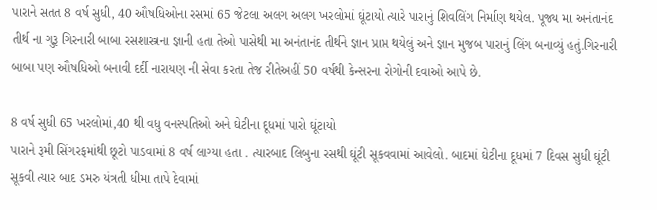પારાને સતત 8 વર્ષ સુધી, 40 ઔષધિઓના રસમાં 65 જેટલા અલગ અલગ ખરલોમાં ઘૂંટાયો ત્યારે પારાનું શિવલિંગ નિર્માણ થયેલ. પૂજ્ય મા અનંતાનંદ તીર્થ ના ગુરૂ ગિરનારી બાબા રસશાસ્ત્રના જ્ઞાની હતા તેઓ પાસેથી મા અનંતાનંદ તીર્થને જ્ઞાન પ્રાપ્ત થયેલું અને જ્ઞાન મુજબ પારાનું લિંગ બનાવ્યું હતું.ગિરનારી બાબા પણ ઔષધિઓ બનાવી દર્દી નારાયણ ની સેવા કરતા તેજ રીતેઅહીં 50 વર્ષથી કેન્સરના રોગોની દવાઓ આપે છે.

8 વર્ષ સુધી 65 ખરલોમાં,40 થી વધુ વનસ્પતિઓ અને ઘેટીના દૂધમાં પારો ઘૂંટાયો
પારાને રૂમી સિંગરફમાંથી છૂટો પાડવામાં 8 વર્ષ લાગ્યા હતા . ત્યારબાદ લિબુના રસથી ઘૂંટી સૂકવવામાં આવેલો. બાદમાં ઘેટીના દૂધમાં 7 દિવસ સુધી ઘૂંટી સૂકવી ત્યાર બાદ ડમરુ યંત્રતી ધીમા તાપે દેવામાં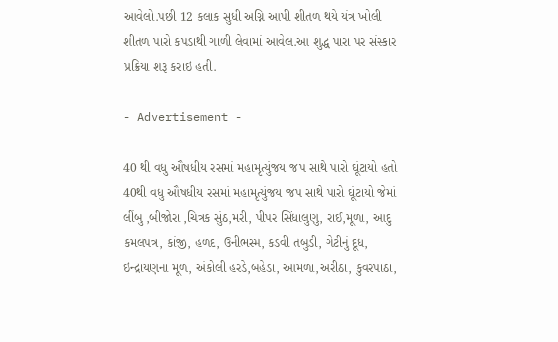આવેલો.પછી 12 કલાક સુધી અગ્નિ આપી શીતળ થયે યંત્ર ખોલી શીતળ પારો કપડાથી ગાળી લેવામાં આવેલ.આ શુદ્ધ પારા પર સંસ્કાર પ્રક્રિયા શરૂ કરાઇ હતી.

- Advertisement -

40 થી વધુ ઔષધીય રસમાં મહામૃત્યુંજય જપ સાથે પારો ઘૂંટાયો હતો
40થી વધુ ઔષધીય રસમાં મહામૃત્યુંજય જપ સાથે પારો ઘૂંટાયો જેમાં લીંબુ ,બીજોરા ,ચિત્રક સુંઠ,મરી, પીપર સિંધાલુણુ, રાઈ,મૂળા, આદુ કમલપત્ર, કાંજી, હળદ, ઉનીભસ્મ, કડવી તબુડી, ગેટીનું દૂધ, ઇન્દ્રાયણના મૂળ, અંકોલી હરડે,બહેડા, આમળા,અરીઠા, કુવરપાઠા,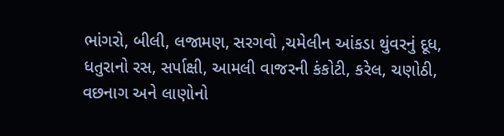ભાંગરો, બીલી, લજામણ, સરગવો ,ચમેલીન આંકડા થુંવરનું દૂધ, ધતુરાનો રસ, સર્પાક્ષી, આમલી વાજરની કંકોટી, કરેલ, ચણોઠી, વછનાગ અને લાણોનો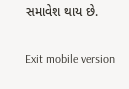સમાવેશ થાય છે.

Exit mobile version